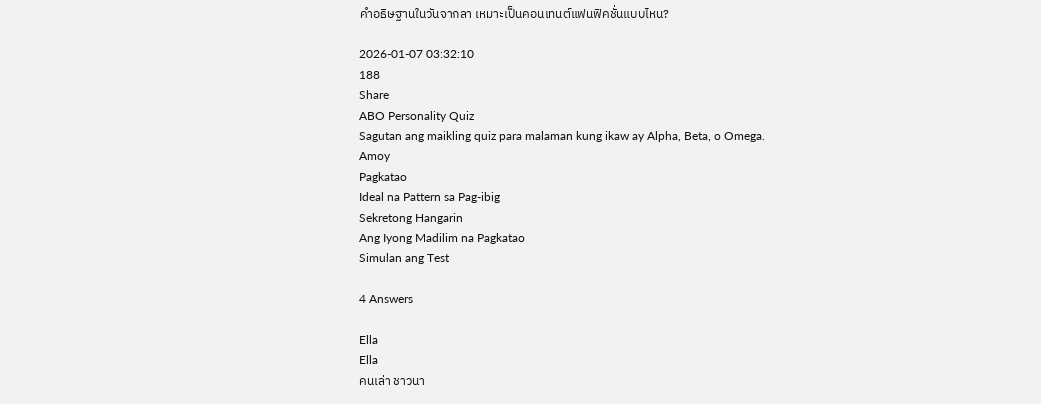คำอธิษฐานในวันจากลา เหมาะเป็นคอนเทนต์แฟนฟิคชั่นแบบไหน?

2026-01-07 03:32:10
188
Share
ABO Personality Quiz
Sagutan ang maikling quiz para malaman kung ikaw ay Alpha, Beta, o Omega.
Amoy
Pagkatao
Ideal na Pattern sa Pag-ibig
Sekretong Hangarin
Ang Iyong Madilim na Pagkatao
Simulan ang Test

4 Answers

Ella
Ella
คนเล่า ชาวนา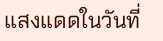แสงแดดในวันที่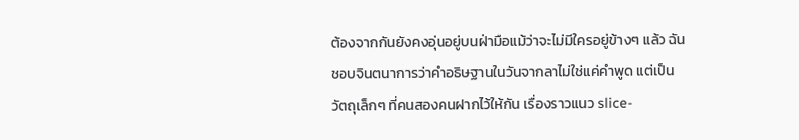ต้องจากกันยังคงอุ่นอยู่บนฝ่ามือแม้ว่าจะไม่มีใครอยู่ข้างๆ แล้ว ฉันชอบจินตนาการว่าคำอธิษฐานในวันจากลาไม่ใช่แค่คำพูด แต่เป็นวัตถุเล็กๆ ที่คนสองคนฝากไว้ให้กัน เรื่องราวแนว slice-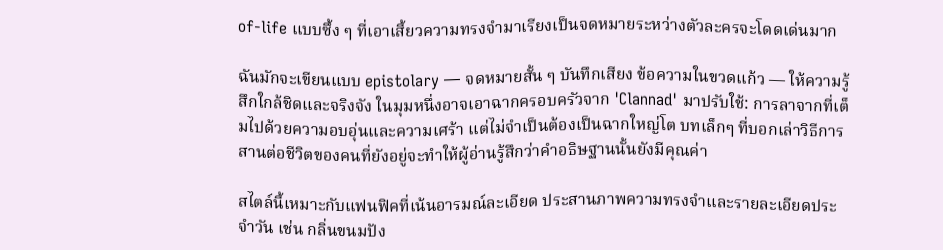of-life แบบซึ้ง ๆ ที่เอาเสี้ยวความทรงจำมาเรียงเป็นจดหมายระหว่างตัวละครจะโดดเด่นมาก

ฉันมักจะเขียนแบบ epistolary — จดหมายสั้น ๆ บันทึกเสียง ข้อความในขวดแก้ว — ให้ความรู้สึกใกล้ชิดและจริงจัง ในมุมหนึ่งอาจเอาฉากครอบครัวจาก 'Clannad' มาปรับใช้: การลาจากที่เต็มไปด้วยความอบอุ่นและความเศร้า แต่ไม่จำเป็นต้องเป็นฉากใหญ่โต บทเล็กๆ ที่บอกเล่าวิธีการสานต่อชีวิตของคนที่ยังอยู่จะทำให้ผู้อ่านรู้สึกว่าคำอธิษฐานนั้นยังมีคุณค่า

สไตล์นี้เหมาะกับแฟนฟิคที่เน้นอารมณ์ละเอียด ประสานภาพความทรงจำและรายละเอียดประจำวัน เช่น กลิ่นขนมปัง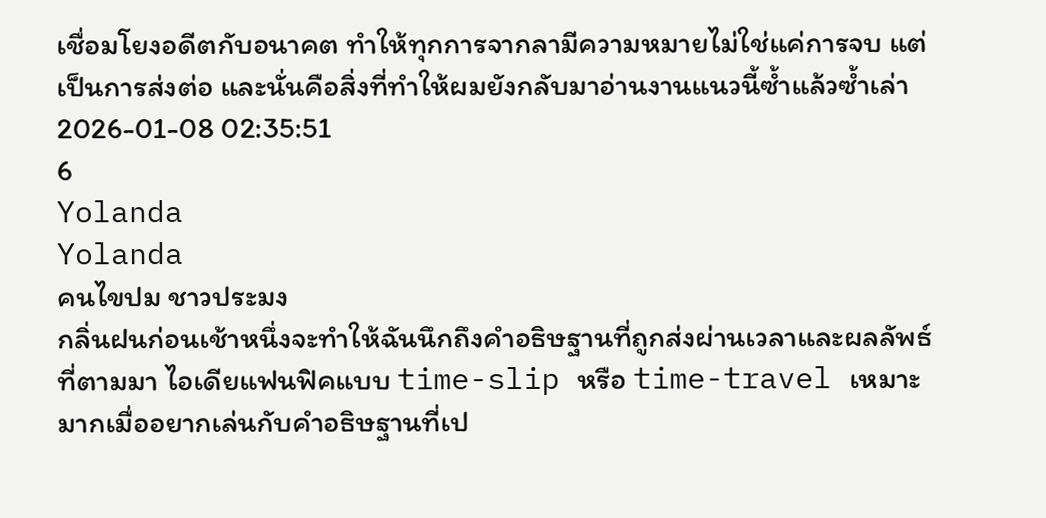เชื่อมโยงอดีตกับอนาคต ทำให้ทุกการจากลามีความหมายไม่ใช่แค่การจบ แต่เป็นการส่งต่อ และนั่นคือสิ่งที่ทำให้ผมยังกลับมาอ่านงานแนวนี้ซ้ำแล้วซ้ำเล่า
2026-01-08 02:35:51
6
Yolanda
Yolanda
คนไขปม ชาวประมง
กลิ่นฝนก่อนเช้าหนึ่งจะทำให้ฉันนึกถึงคำอธิษฐานที่ถูกส่งผ่านเวลาและผลลัพธ์ที่ตามมา ไอเดียแฟนฟิคแบบ time-slip หรือ time-travel เหมาะมากเมื่ออยากเล่นกับคำอธิษฐานที่เป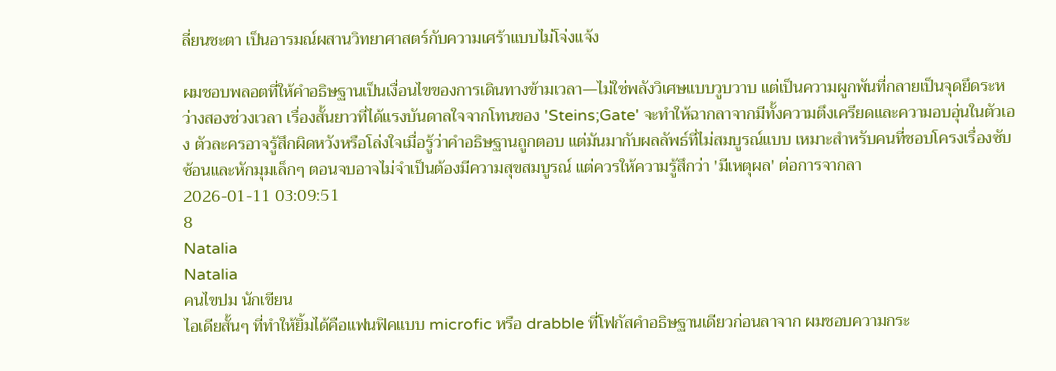ลี่ยนชะตา เป็นอารมณ์ผสานวิทยาศาสตร์กับความเศร้าแบบไม่โจ่งแจ้ง

ผมชอบพลอตที่ให้คำอธิษฐานเป็นเงื่อนไขของการเดินทางข้ามเวลา—ไม่ใช่พลังวิเศษแบบวูบวาบ แต่เป็นความผูกพันที่กลายเป็นจุดยึดระหว่างสองช่วงเวลา เรื่องสั้นยาวที่ได้แรงบันดาลใจจากโทนของ 'Steins;Gate' จะทำให้ฉากลาจากมีทั้งความตึงเครียดและความอบอุ่นในตัวเอง ตัวละครอาจรู้สึกผิดหวังหรือโล่งใจเมื่อรู้ว่าคำอธิษฐานถูกตอบ แต่มันมากับผลลัพธ์ที่ไม่สมบูรณ์แบบ เหมาะสำหรับคนที่ชอบโครงเรื่องซับซ้อนและหักมุมเล็กๆ ตอนจบอาจไม่จำเป็นต้องมีความสุขสมบูรณ์ แต่ควรให้ความรู้สึกว่า 'มีเหตุผล' ต่อการจากลา
2026-01-11 03:09:51
8
Natalia
Natalia
คนไขปม นักเขียน
ไอเดียสั้นๆ ที่ทำให้ยิ้มได้คือแฟนฟิคแบบ microfic หรือ drabble ที่โฟกัสคำอธิษฐานเดียวก่อนลาจาก ผมชอบความกระ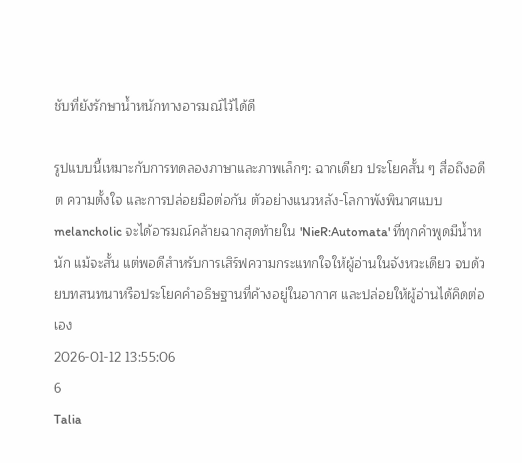ชับที่ยังรักษาน้ำหนักทางอารมณ์ไว้ได้ดี

รูปแบบนี้เหมาะกับการทดลองภาษาและภาพเล็กๆ: ฉากเดียว ประโยคสั้น ๆ สื่อถึงอดีต ความตั้งใจ และการปล่อยมือต่อกัน ตัวอย่างแนวหลัง-โลกาพังพินาศแบบ melancholic จะได้อารมณ์คล้ายฉากสุดท้ายใน 'NieR:Automata' ที่ทุกคำพูดมีน้ำหนัก แม้จะสั้น แต่พอดีสำหรับการเสิร์ฟความกระแทกใจให้ผู้อ่านในจังหวะเดียว จบด้วยบทสนทนาหรือประโยคคำอธิษฐานที่ค้างอยู่ในอากาศ และปล่อยให้ผู้อ่านได้คิดต่อเอง
2026-01-12 13:55:06
6
Talia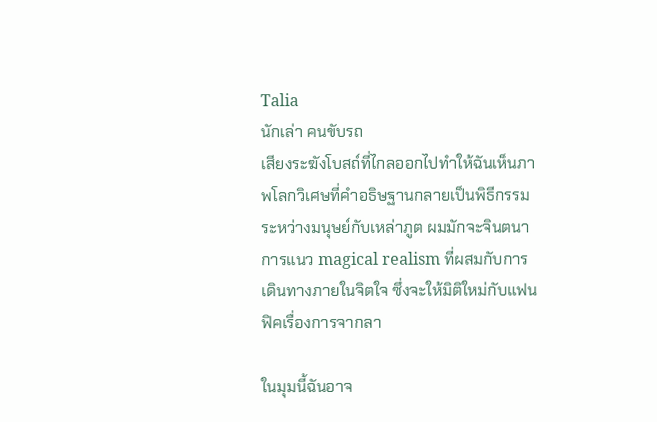Talia
นักเล่า คนขับรถ
เสียงระฆังโบสถ์ที่ไกลออกไปทำให้ฉันเห็นภาพโลกวิเศษที่คำอธิษฐานกลายเป็นพิธีกรรมระหว่างมนุษย์กับเหล่าภูต ผมมักจะจินตนาการแนว magical realism ที่ผสมกับการเดินทางภายในจิตใจ ซึ่งจะให้มิติใหม่กับแฟนฟิคเรื่องการจากลา

ในมุมนี้ฉันอาจ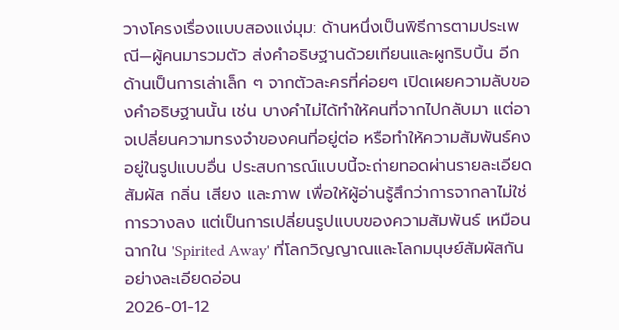วางโครงเรื่องแบบสองแง่มุม: ด้านหนึ่งเป็นพิธีการตามประเพณี—ผู้คนมารวมตัว ส่งคำอธิษฐานด้วยเทียนและผูกริบบิ้น อีกด้านเป็นการเล่าเล็ก ๆ จากตัวละครที่ค่อยๆ เปิดเผยความลับของคำอธิษฐานนั้น เช่น บางคำไม่ได้ทำให้คนที่จากไปกลับมา แต่อาจเปลี่ยนความทรงจำของคนที่อยู่ต่อ หรือทำให้ความสัมพันธ์คงอยู่ในรูปแบบอื่น ประสบการณ์แบบนี้จะถ่ายทอดผ่านรายละเอียดสัมผัส กลิ่น เสียง และภาพ เพื่อให้ผู้อ่านรู้สึกว่าการจากลาไม่ใช่การวางลง แต่เป็นการเปลี่ยนรูปแบบของความสัมพันธ์ เหมือนฉากใน 'Spirited Away' ที่โลกวิญญาณและโลกมนุษย์สัมผัสกันอย่างละเอียดอ่อน
2026-01-12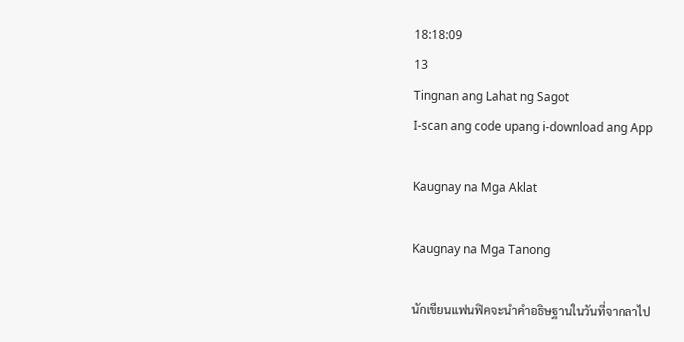18:18:09
13
Tingnan ang Lahat ng Sagot
I-scan ang code upang i-download ang App

Kaugnay na Mga Aklat

Kaugnay na Mga Tanong

นักเขียนแฟนฟิคจะนำคำอธิษฐานในวันที่จากลาไป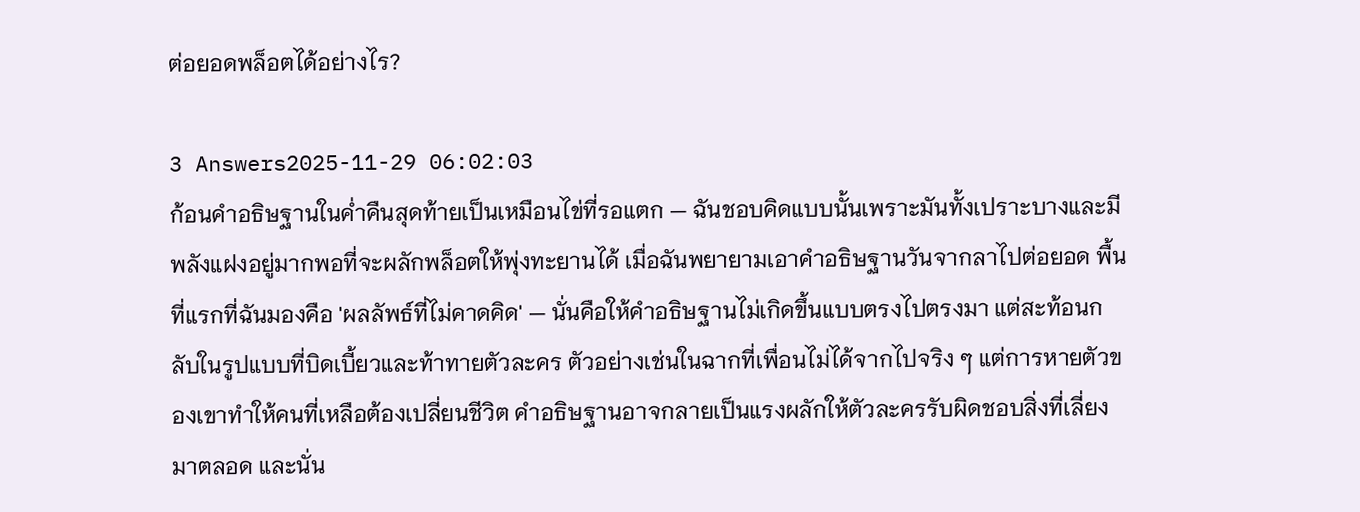ต่อยอดพล็อตได้อย่างไร?

3 Answers2025-11-29 06:02:03
ก้อนคำอธิษฐานในค่ำคืนสุดท้ายเป็นเหมือนไข่ที่รอแตก — ฉันชอบคิดแบบนั้นเพราะมันทั้งเปราะบางและมีพลังแฝงอยู่มากพอที่จะผลักพล็อตให้พุ่งทะยานได้ เมื่อฉันพยายามเอาคำอธิษฐานวันจากลาไปต่อยอด พื้นที่แรกที่ฉันมองคือ 'ผลลัพธ์ที่ไม่คาดคิด' — นั่นคือให้คำอธิษฐานไม่เกิดขึ้นแบบตรงไปตรงมา แต่สะท้อนกลับในรูปแบบที่บิดเบี้ยวและท้าทายตัวละคร ตัวอย่างเช่นในฉากที่เพื่อนไม่ได้จากไปจริง ๆ แต่การหายตัวของเขาทำให้คนที่เหลือต้องเปลี่ยนชีวิต คำอธิษฐานอาจกลายเป็นแรงผลักให้ตัวละครรับผิดชอบสิ่งที่เลี่ยงมาตลอด และนั่น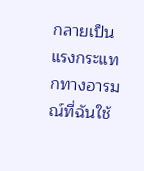กลายเป็นแรงกระแทกทางอารมณ์ที่ฉันใช้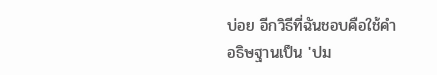บ่อย อีกวิธีที่ฉันชอบคือใช้คำอธิษฐานเป็น 'ปม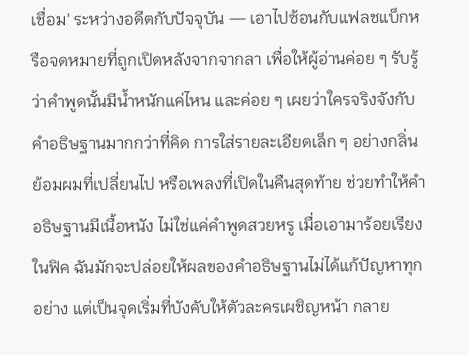เชื่อม' ระหว่างอดีตกับปัจจุบัน — เอาไปซ้อนกับแฟลชแบ็กหรือจดหมายที่ถูกเปิดหลังจากจากลา เพื่อให้ผู้อ่านค่อย ๆ รับรู้ว่าคำพูดนั้นมีน้ำหนักแค่ไหน และค่อย ๆ เผยว่าใครจริงจังกับคำอธิษฐานมากกว่าที่คิด การใส่รายละเอียดเล็ก ๆ อย่างกลิ่น ย้อมผมที่เปลี่ยนไป หรือเพลงที่เปิดในคืนสุดท้าย ช่วยทำให้คำอธิษฐานมีเนื้อหนัง ไม่ใช่แค่คำพูดสวยหรู เมื่อเอามาร้อยเรียงในฟิค ฉันมักจะปล่อยให้ผลของคำอธิษฐานไม่ได้แก้ปัญหาทุกอย่าง แต่เป็นจุดเริ่มที่บังคับให้ตัวละครเผชิญหน้า กลาย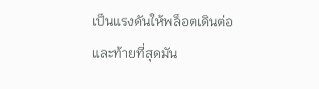เป็นแรงดันให้พล็อตเดินต่อ และท้ายที่สุดมัน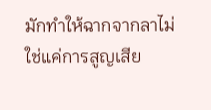มักทำให้ฉากจากลาไม่ใช่แค่การสูญเสีย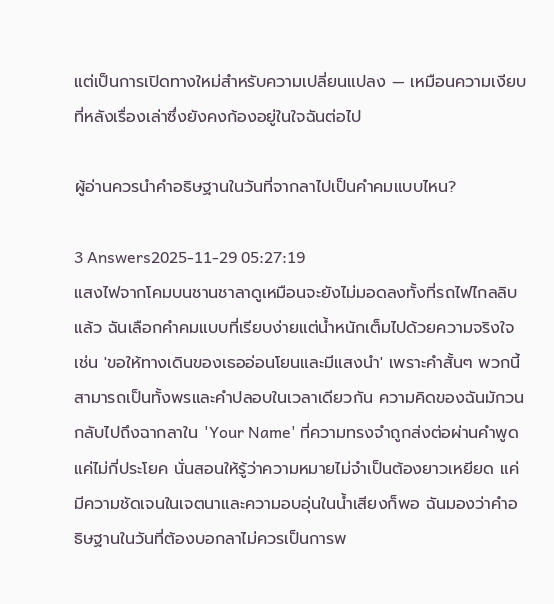แต่เป็นการเปิดทางใหม่สำหรับความเปลี่ยนแปลง — เหมือนความเงียบที่หลังเรื่องเล่าซึ่งยังคงก้องอยู่ในใจฉันต่อไป

ผู้อ่านควรนำคำอธิษฐานในวันที่จากลาไปเป็นคำคมแบบไหน?

3 Answers2025-11-29 05:27:19
แสงไฟจากโคมบนชานชาลาดูเหมือนจะยังไม่มอดลงทั้งที่รถไฟไกลลิบแล้ว ฉันเลือกคำคมแบบที่เรียบง่ายแต่น้ำหนักเต็มไปด้วยความจริงใจ เช่น 'ขอให้ทางเดินของเธออ่อนโยนและมีแสงนำ' เพราะคำสั้นๆ พวกนี้สามารถเป็นทั้งพรและคำปลอบในเวลาเดียวกัน ความคิดของฉันมักวนกลับไปถึงฉากลาใน 'Your Name' ที่ความทรงจำถูกส่งต่อผ่านคำพูดแค่ไม่กี่ประโยค นั่นสอนให้รู้ว่าความหมายไม่จำเป็นต้องยาวเหยียด แค่มีความชัดเจนในเจตนาและความอบอุ่นในน้ำเสียงก็พอ ฉันมองว่าคำอธิษฐานในวันที่ต้องบอกลาไม่ควรเป็นการพ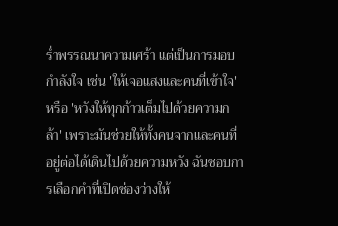ร่ำพรรณนาความเศร้า แต่เป็นการมอบกำลังใจ เช่น 'ให้เจอแสงและคนที่เข้าใจ' หรือ 'หวังให้ทุกก้าวเต็มไปด้วยความกล้า' เพราะมันช่วยให้ทั้งคนจากและคนที่อยู่ต่อได้เดินไปด้วยความหวัง ฉันชอบการเลือกคำที่เปิดช่องว่างให้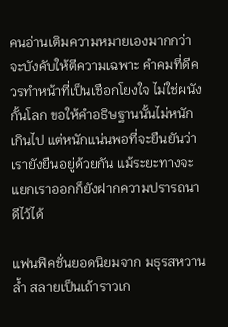คนอ่านเติมความหมายเองมากกว่าจะบังคับให้ตีความเฉพาะ คำคมที่ดีควรทำหน้าที่เป็นเชือกโยงใจ ไม่ใช่ผนังกั้นโลก ขอให้คำอธิษฐานนั้นไม่หนักเกินไป แต่หนักแน่นพอที่จะยืนยันว่าเรายังยืนอยู่ด้วยกัน แม้ระยะทางจะแยกเราออกก็ยังฝากความปรารถนาดีไว้ได้

แฟนฟิคชั่นยอดนิยมจาก มธุรสหวานล้ำ สลายเป็นเถ้าราวเก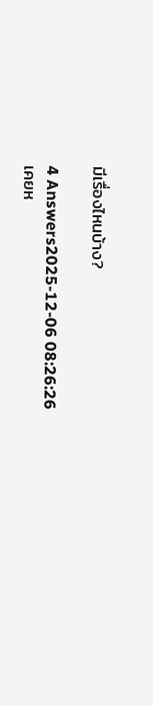มีเรื่องไหนบ้าง?

4 Answers2025-12-06 08:26:26
เคยห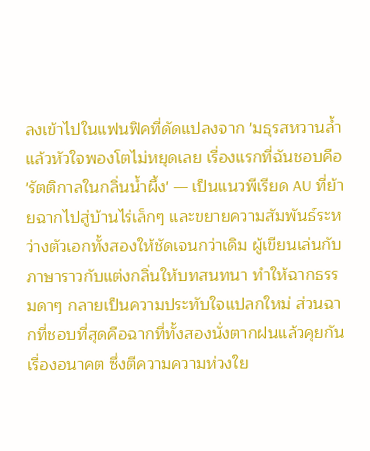ลงเข้าไปในแฟนฟิคที่ดัดแปลงจาก 'มธุรสหวานล้ำ แล้วหัวใจพองโตไม่หยุดเลย เรื่องแรกที่ฉันชอบคือ 'รัตติกาลในกลิ่นน้ำผึ้ง' — เป็นแนวพีเรียด AU ที่ย้ายฉากไปสู่บ้านไร่เล็กๆ และขยายความสัมพันธ์ระหว่างตัวเอกทั้งสองให้ชัดเจนกว่าเดิม ผู้เขียนเล่นกับภาษาราวกับแต่งกลิ่นให้บทสนทนา ทำให้ฉากธรรมดาๆ กลายเป็นความประทับใจแปลกใหม่ ส่วนฉากที่ชอบที่สุดคือฉากที่ทั้งสองนั่งตากฝนแล้วคุยกันเรื่องอนาคต ซึ่งตีความความห่วงใย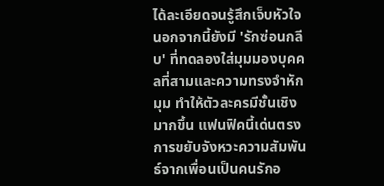ได้ละเอียดจนรู้สึกเจ็บหัวใจ นอกจากนี้ยังมี 'รักซ่อนกลีบ' ที่ทดลองใส่มุมมองบุคคลที่สามและความทรงจำหักมุม ทำให้ตัวละครมีชั้นเชิงมากขึ้น แฟนฟิคนี้เด่นตรงการขยับจังหวะความสัมพันธ์จากเพื่อนเป็นคนรักอ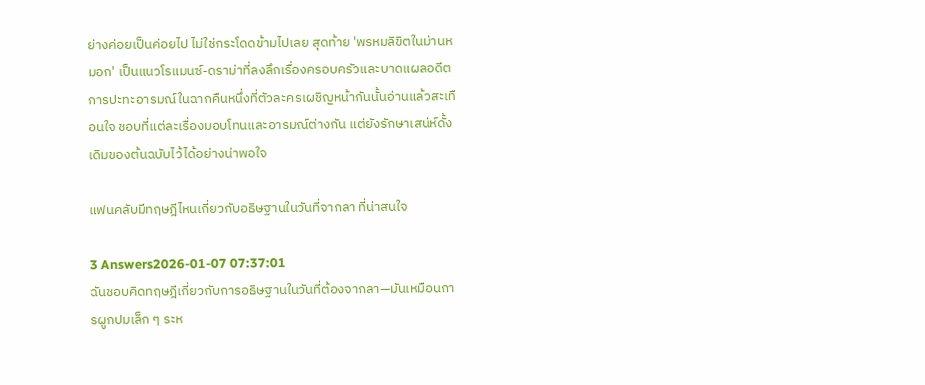ย่างค่อยเป็นค่อยไป ไม่ใช่กระโดดข้ามไปเลย สุดท้าย 'พรหมลิขิตในม่านหมอก' เป็นแนวโรแมนซ์-ดราม่าที่ลงลึกเรื่องครอบครัวและบาดแผลอดีต การปะทะอารมณ์ในฉากคืนหนึ่งที่ตัวละครเผชิญหน้ากันนั้นอ่านแล้วสะเทือนใจ ชอบที่แต่ละเรื่องมอบโทนและอารมณ์ต่างกัน แต่ยังรักษาเสน่ห์ดั้งเดิมของต้นฉบับไว้ได้อย่างน่าพอใจ

แฟนคลับมีทฤษฎีไหนเกี่ยวกับอธิษฐานในวันที่จากลา ที่น่าสนใจ

3 Answers2026-01-07 07:37:01
ฉันชอบคิดทฤษฎีเกี่ยวกับการอธิษฐานในวันที่ต้องจากลา—มันเหมือนการผูกปมเล็ก ๆ ระห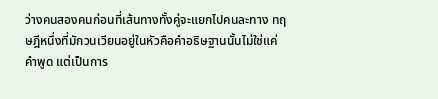ว่างคนสองคนก่อนที่เส้นทางทั้งคู่จะแยกไปคนละทาง ทฤษฎีหนึ่งที่มักวนเวียนอยู่ในหัวคือคำอธิษฐานนั้นไม่ใช่แค่คำพูด แต่เป็นการ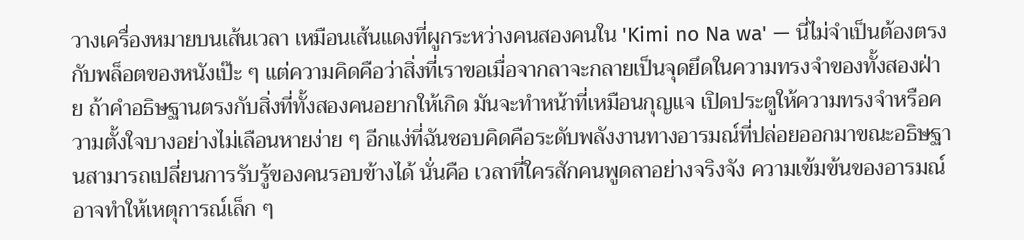วางเครื่องหมายบนเส้นเวลา เหมือนเส้นแดงที่ผูกระหว่างคนสองคนใน 'Kimi no Na wa' — นี่ไม่จำเป็นต้องตรงกับพล็อตของหนังเป๊ะ ๆ แต่ความคิดคือว่าสิ่งที่เราขอเมื่อจากลาจะกลายเป็นจุดยึดในความทรงจำของทั้งสองฝ่าย ถ้าคำอธิษฐานตรงกับสิ่งที่ทั้งสองคนอยากให้เกิด มันจะทำหน้าที่เหมือนกุญแจ เปิดประตูให้ความทรงจำหรือความตั้งใจบางอย่างไม่เลือนหายง่าย ๆ อีกแง่ที่ฉันชอบคิดคือระดับพลังงานทางอารมณ์ที่ปล่อยออกมาขณะอธิษฐานสามารถเปลี่ยนการรับรู้ของคนรอบข้างได้ นั่นคือ เวลาที่ใครสักคนพูดลาอย่างจริงจัง ความเข้มข้นของอารมณ์อาจทำให้เหตุการณ์เล็ก ๆ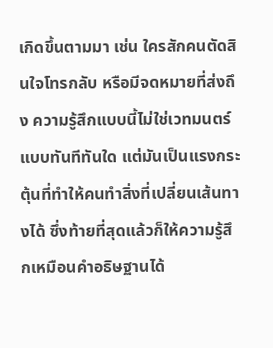เกิดขึ้นตามมา เช่น ใครสักคนตัดสินใจโทรกลับ หรือมีจดหมายที่ส่งถึง ความรู้สึกแบบนี้ไม่ใช่เวทมนตร์แบบทันทีทันใด แต่มันเป็นแรงกระตุ้นที่ทำให้คนทำสิ่งที่เปลี่ยนเส้นทางได้ ซึ่งท้ายที่สุดแล้วก็ให้ความรู้สึกเหมือนคำอธิษฐานได้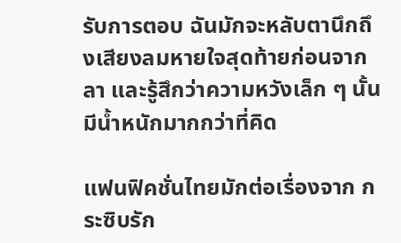รับการตอบ ฉันมักจะหลับตานึกถึงเสียงลมหายใจสุดท้ายก่อนจากลา และรู้สึกว่าความหวังเล็ก ๆ นั้นมีน้ำหนักมากกว่าที่คิด

แฟนฟิคชั่นไทยมักต่อเรื่องจาก กระซิบรัก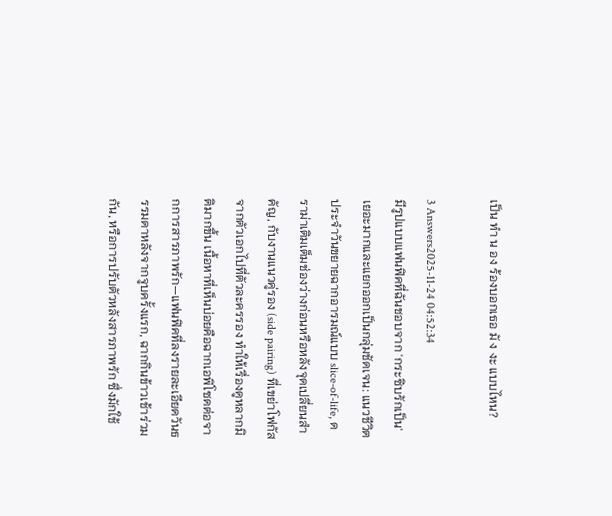เป็น ทํา น อง ร้องบอกเธอ มั ง งะ แบบไหน?

3 Answers2025-11-24 04:52:34
มีรูปแบบแฟนฟิคที่ฉันชอบจาก 'กระซิบรักเป็น' เยอะมากและแยกออกเป็นกลุ่มชัดเจน: แนวชีวิตประจำวันขยายฉากอารมณ์แบบ slice-of-life, ดราม่าเติมเต็มช่องว่างก่อนหรือหลังจุดเปลี่ยนสำคัญ, กับงานแนวคู่รอง (side pairing) ที่เขย่าโฟกัสจากตัวเอกไปที่ตัวละครรอง ทำให้เรื่องดูหลากมิติมากขึ้น เนื้อหาที่เห็นบ่อยคือฉากเอพิโซดต่อจากการสารภาพรัก—แฟนฟิคที่ลงรายละเอียดวันธรรมดาหลังจากจูบครั้งแรก, ฉากกินข้าวเช้าร่วมกัน, หรือการปรับตัวหลังสารภาพรัก ซึ่งมักใช้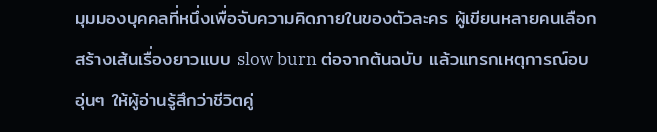มุมมองบุคคลที่หนึ่งเพื่อจับความคิดภายในของตัวละคร ผู้เขียนหลายคนเลือกสร้างเส้นเรื่องยาวแบบ slow burn ต่อจากต้นฉบับ แล้วแทรกเหตุการณ์อบอุ่นๆ ให้ผู้อ่านรู้สึกว่าชีวิตคู่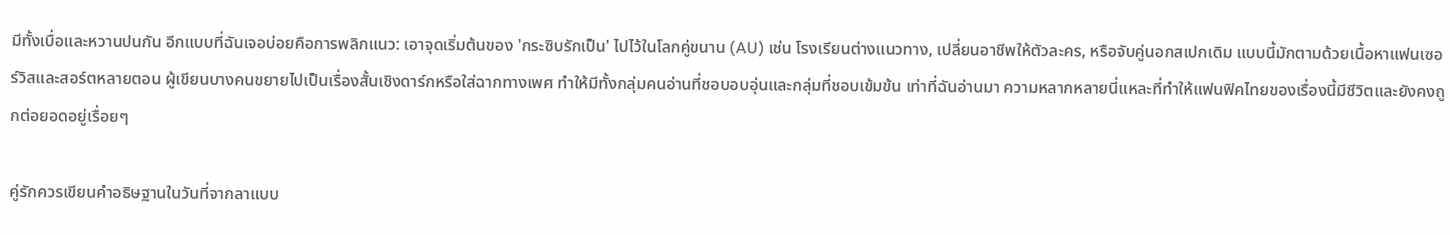มีทั้งเบื่อและหวานปนกัน อีกแบบที่ฉันเจอบ่อยคือการพลิกแนว: เอาจุดเริ่มต้นของ 'กระซิบรักเป็น' ไปไว้ในโลกคู่ขนาน (AU) เช่น โรงเรียนต่างแนวทาง, เปลี่ยนอาชีพให้ตัวละคร, หรือจับคู่นอกสเปกเดิม แบบนี้มักตามด้วยเนื้อหาแฟนเซอร์วิสและสอร์ตหลายตอน ผู้เขียนบางคนขยายไปเป็นเรื่องสั้นเชิงดาร์กหรือใส่ฉากทางเพศ ทำให้มีทั้งกลุ่มคนอ่านที่ชอบอบอุ่นและกลุ่มที่ชอบเข้มข้น เท่าที่ฉันอ่านมา ความหลากหลายนี่แหละที่ทำให้แฟนฟิคไทยของเรื่องนี้มีชีวิตและยังคงถูกต่อยอดอยู่เรื่อยๆ

คู่รักควรเขียนคําอธิษฐานในวันที่จากลาแบบ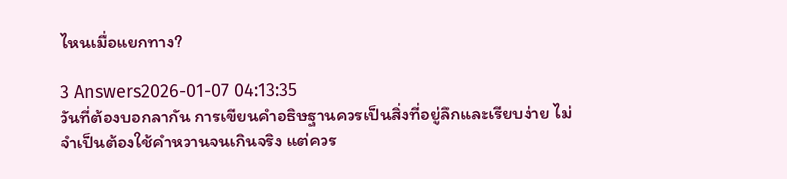ไหนเมื่อแยกทาง?

3 Answers2026-01-07 04:13:35
วันที่ต้องบอกลากัน การเขียนคำอธิษฐานควรเป็นสิ่งที่อยู่ลึกและเรียบง่าย ไม่จำเป็นต้องใช้คำหวานจนเกินจริง แต่ควร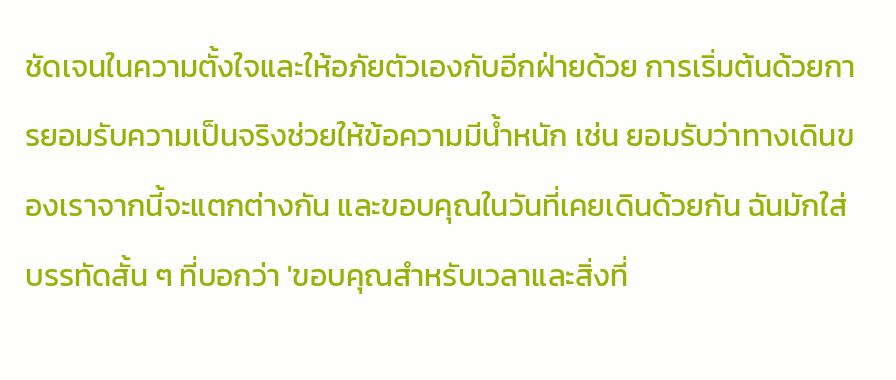ชัดเจนในความตั้งใจและให้อภัยตัวเองกับอีกฝ่ายด้วย การเริ่มต้นด้วยการยอมรับความเป็นจริงช่วยให้ข้อความมีน้ำหนัก เช่น ยอมรับว่าทางเดินของเราจากนี้จะแตกต่างกัน และขอบคุณในวันที่เคยเดินด้วยกัน ฉันมักใส่บรรทัดสั้น ๆ ที่บอกว่า 'ขอบคุณสำหรับเวลาและสิ่งที่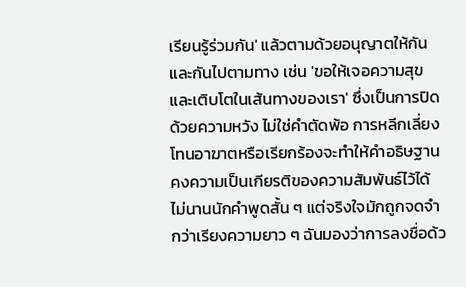เรียนรู้ร่วมกัน' แล้วตามด้วยอนุญาตให้กันและกันไปตามทาง เช่น 'ขอให้เจอความสุขและเติบโตในเส้นทางของเรา' ซึ่งเป็นการปิดด้วยความหวัง ไม่ใช่คำตัดพ้อ การหลีกเลี่ยงโทนอาฆาตหรือเรียกร้องจะทำให้คำอธิษฐานคงความเป็นเกียรติของความสัมพันธ์ไว้ได้ ไม่นานนักคำพูดสั้น ๆ แต่จริงใจมักถูกจดจำกว่าเรียงความยาว ๆ ฉันมองว่าการลงชื่อด้ว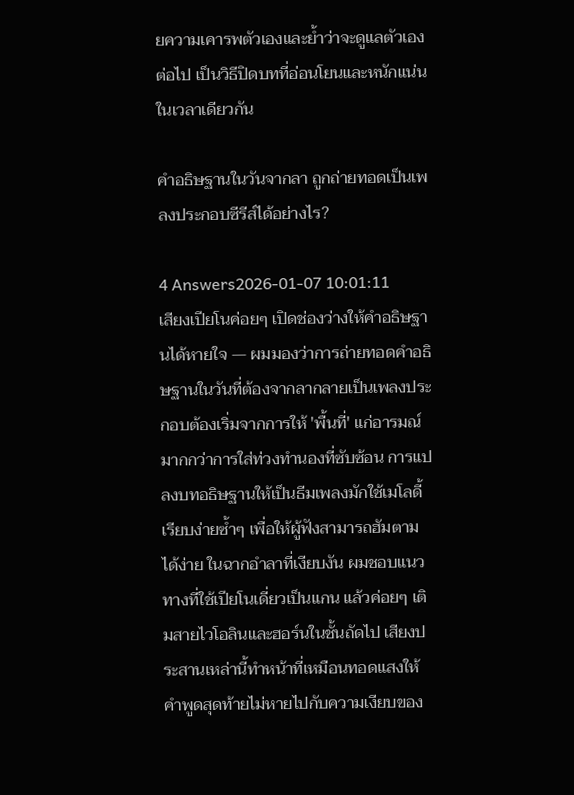ยความเคารพตัวเองและย้ำว่าจะดูแลตัวเองต่อไป เป็นวิธีปิดบทที่อ่อนโยนและหนักแน่นในเวลาเดียวกัน

คำอธิษฐานในวันจากลา ถูกถ่ายทอดเป็นเพลงประกอบซีรีส์ได้อย่างไร?

4 Answers2026-01-07 10:01:11
เสียงเปียโนค่อยๆ เปิดช่องว่างให้คำอธิษฐานได้หายใจ — ผมมองว่าการถ่ายทอดคำอธิษฐานในวันที่ต้องจากลากลายเป็นเพลงประกอบต้องเริ่มจากการให้ 'พื้นที่' แก่อารมณ์มากกว่าการใส่ท่วงทำนองที่ซับซ้อน การแปลงบทอธิษฐานให้เป็นธีมเพลงมักใช้เมโลดี้เรียบง่ายซ้ำๆ เพื่อให้ผู้ฟังสามารถฮัมตามได้ง่าย ในฉากอำลาที่เงียบงัน ผมชอบแนวทางที่ใช้เปียโนเดี่ยวเป็นแกน แล้วค่อยๆ เติมสายไวโอลินและฮอร์นในชั้นถัดไป เสียงประสานเหล่านี้ทำหน้าที่เหมือนทอดแสงให้คำพูดสุดท้ายไม่หายไปกับความเงียบของ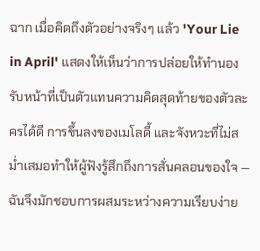ฉาก เมื่อคิดถึงตัวอย่างจริงๆ แล้ว 'Your Lie in April' แสดงให้เห็นว่าการปล่อยให้ทำนองรับหน้าที่เป็นตัวแทนความคิดสุดท้ายของตัวละครได้ดี การขึ้นลงของเมโลดี้ และจังหวะที่ไม่สม่ำเสมอทำให้ผู้ฟังรู้สึกถึงการสั่นคลอนของใจ — ฉันจึงมักชอบการผสมระหว่างความเรียบง่าย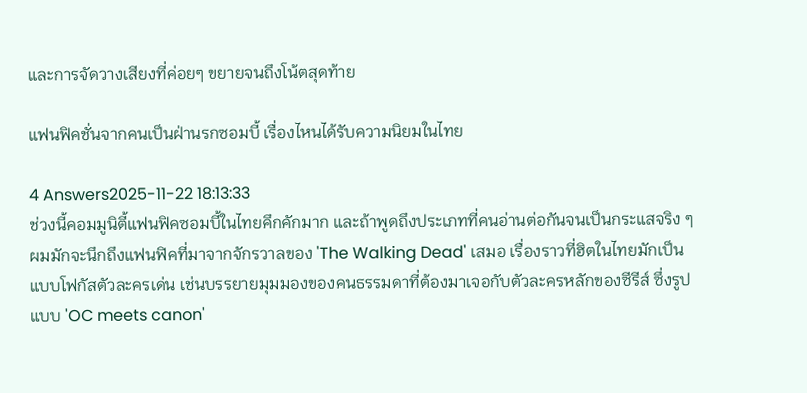และการจัดวางเสียงที่ค่อยๆ ขยายจนถึงโน้ตสุดท้าย

แฟนฟิคชั่นจากคนเป็นฝ่านรกซอมบี้ เรื่องไหนได้รับความนิยมในไทย

4 Answers2025-11-22 18:13:33
ช่วงนี้คอมมูนิตี้แฟนฟิคซอมบี้ในไทยคึกคักมาก และถ้าพูดถึงประเภทที่คนอ่านต่อกันจนเป็นกระแสจริง ๆ ผมมักจะนึกถึงแฟนฟิคที่มาจากจักรวาลของ 'The Walking Dead' เสมอ เรื่องราวที่ฮิตในไทยมักเป็นแบบโฟกัสตัวละครเด่น เช่นบรรยายมุมมองของคนธรรมดาที่ต้องมาเจอกับตัวละครหลักของซีรีส์ ซึ่งรูปแบบ 'OC meets canon'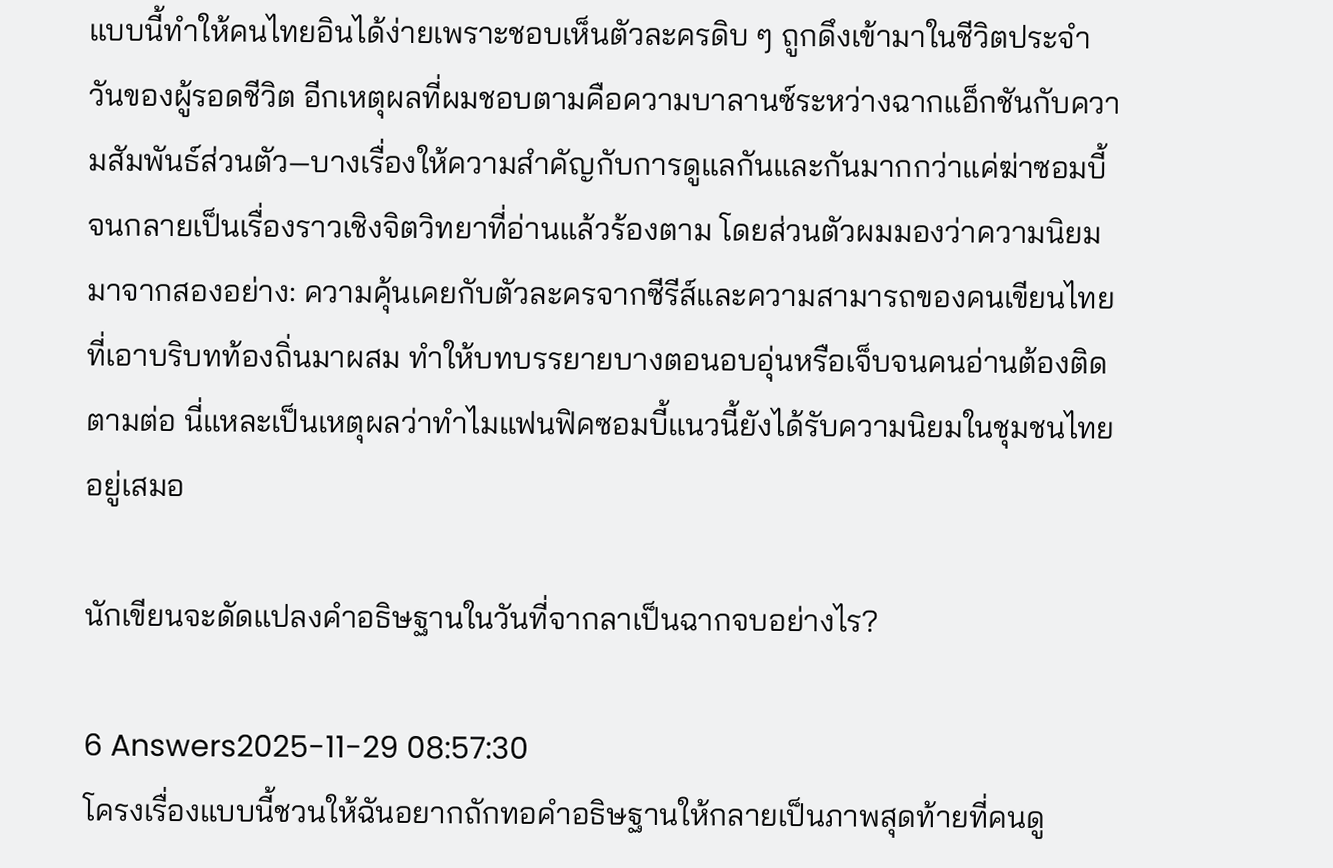แบบนี้ทำให้คนไทยอินได้ง่ายเพราะชอบเห็นตัวละครดิบ ๆ ถูกดึงเข้ามาในชีวิตประจำวันของผู้รอดชีวิต อีกเหตุผลที่ผมชอบตามคือความบาลานซ์ระหว่างฉากแอ็กชันกับความสัมพันธ์ส่วนตัว—บางเรื่องให้ความสำคัญกับการดูแลกันและกันมากกว่าแค่ฆ่าซอมบี้ จนกลายเป็นเรื่องราวเชิงจิตวิทยาที่อ่านแล้วร้องตาม โดยส่วนตัวผมมองว่าความนิยมมาจากสองอย่าง: ความคุ้นเคยกับตัวละครจากซีรีส์และความสามารถของคนเขียนไทยที่เอาบริบทท้องถิ่นมาผสม ทำให้บทบรรยายบางตอนอบอุ่นหรือเจ็บจนคนอ่านต้องติดตามต่อ นี่แหละเป็นเหตุผลว่าทำไมแฟนฟิคซอมบี้แนวนี้ยังได้รับความนิยมในชุมชนไทยอยู่เสมอ

นักเขียนจะดัดแปลงคำอธิษฐานในวันที่จากลาเป็นฉากจบอย่างไร?

6 Answers2025-11-29 08:57:30
โครงเรื่องแบบนี้ชวนให้ฉันอยากถักทอคำอธิษฐานให้กลายเป็นภาพสุดท้ายที่คนดู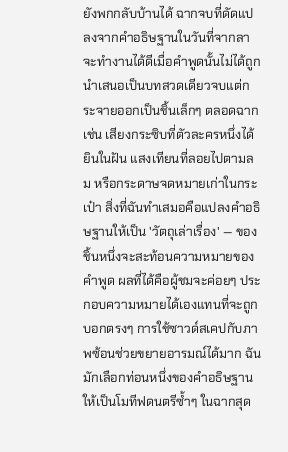ยังพกกลับบ้านได้ ฉากจบที่ดัดแปลงจากคำอธิษฐานในวันที่จากลาจะทำงานได้ดีเมื่อคำพูดนั้นไม่ได้ถูกนำเสนอเป็นบทสวดเดียวจบแต่กระจายออกเป็นชิ้นเล็กๆ ตลอดฉาก เช่น เสียงกระซิบที่ตัวละครหนึ่งได้ยินในฝัน แสงเทียนที่ลอยไปตามลม หรือกระดาษจดหมายเก่าในกระเป๋า สิ่งที่ฉันทำเสมอคือแปลงคำอธิษฐานให้เป็น 'วัตถุเล่าเรื่อง' — ของชิ้นหนึ่งจะสะท้อนความหมายของคำพูด ผลที่ได้คือผู้ชมจะค่อยๆ ประกอบความหมายได้เองแทนที่จะถูกบอกตรงๆ การใช้ซาวด์สเคปกับภาพซ้อนช่วยขยายอารมณ์ได้มาก ฉันมักเลือกท่อนหนึ่งของคำอธิษฐานให้เป็นโมทีฟดนตรีซ้ำๆ ในฉากสุด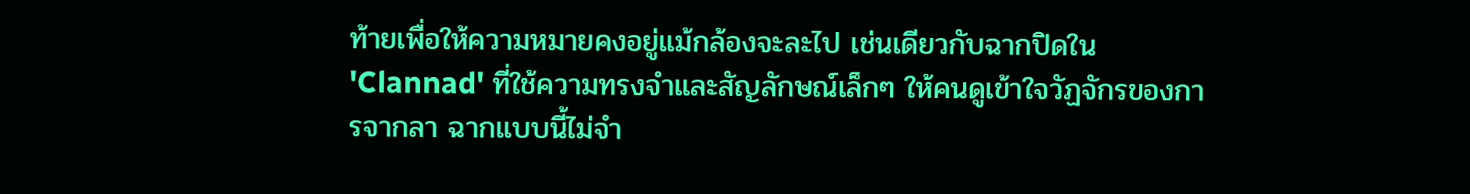ท้ายเพื่อให้ความหมายคงอยู่แม้กล้องจะละไป เช่นเดียวกับฉากปิดใน 'Clannad' ที่ใช้ความทรงจำและสัญลักษณ์เล็กๆ ให้คนดูเข้าใจวัฏจักรของการจากลา ฉากแบบนี้ไม่จำ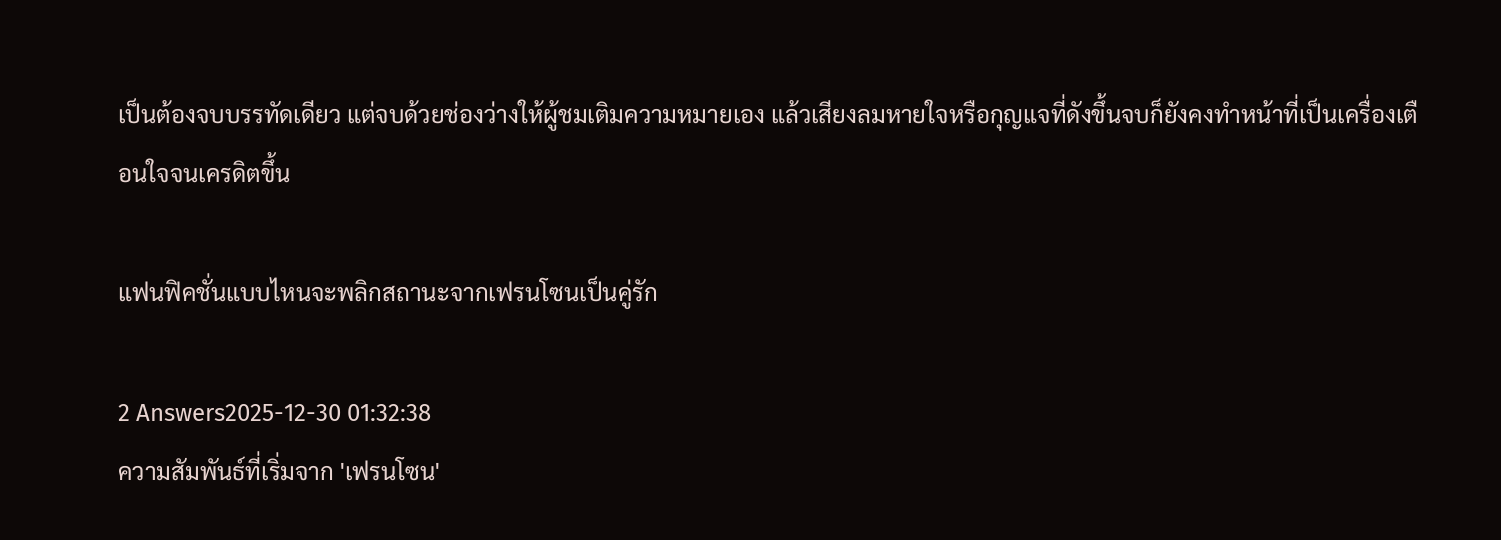เป็นต้องจบบรรทัดเดียว แต่จบด้วยช่องว่างให้ผู้ชมเติมความหมายเอง แล้วเสียงลมหายใจหรือกุญแจที่ดังขึ้นจบก็ยังคงทำหน้าที่เป็นเครื่องเตือนใจจนเครดิตขึ้น

แฟนฟิคชั่นแบบไหนจะพลิกสถานะจากเฟรนโซนเป็นคู่รัก

2 Answers2025-12-30 01:32:38
ความสัมพันธ์ที่เริ่มจาก 'เฟรนโซน'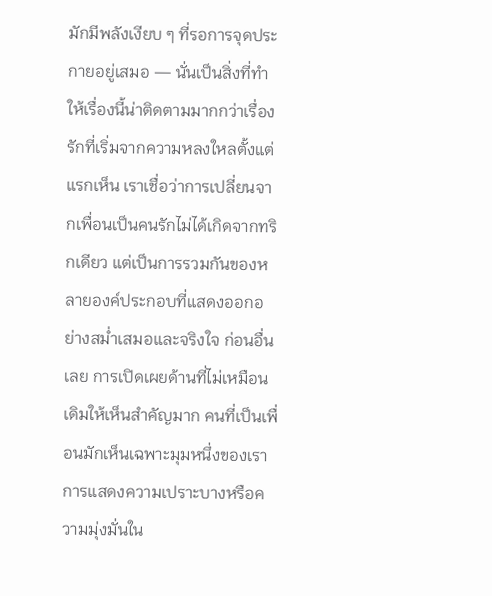มักมีพลังเงียบ ๆ ที่รอการจุดประกายอยู่เสมอ — นั่นเป็นสิ่งที่ทำให้เรื่องนี้น่าติดตามมากกว่าเรื่องรักที่เริ่มจากความหลงใหลตั้งแต่แรกเห็น เราเชื่อว่าการเปลี่ยนจากเพื่อนเป็นคนรักไม่ได้เกิดจากทริกเดียว แต่เป็นการรวมกันของหลายองค์ประกอบที่แสดงออกอย่างสม่ำเสมอและจริงใจ ก่อนอื่นเลย การเปิดเผยด้านที่ไม่เหมือนเดิมให้เห็นสำคัญมาก คนที่เป็นเพื่อนมักเห็นเฉพาะมุมหนึ่งของเรา การแสดงความเปราะบางหรือความมุ่งมั่นใน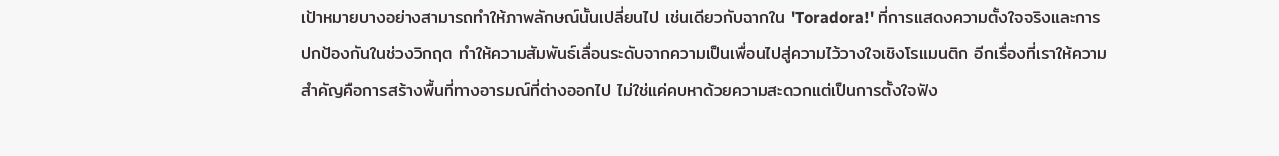เป้าหมายบางอย่างสามารถทำให้ภาพลักษณ์นั้นเปลี่ยนไป เช่นเดียวกับฉากใน 'Toradora!' ที่การแสดงความตั้งใจจริงและการปกป้องกันในช่วงวิกฤต ทำให้ความสัมพันธ์เลื่อนระดับจากความเป็นเพื่อนไปสู่ความไว้วางใจเชิงโรแมนติก อีกเรื่องที่เราให้ความสำคัญคือการสร้างพื้นที่ทางอารมณ์ที่ต่างออกไป ไม่ใช่แค่คบหาด้วยความสะดวกแต่เป็นการตั้งใจฟัง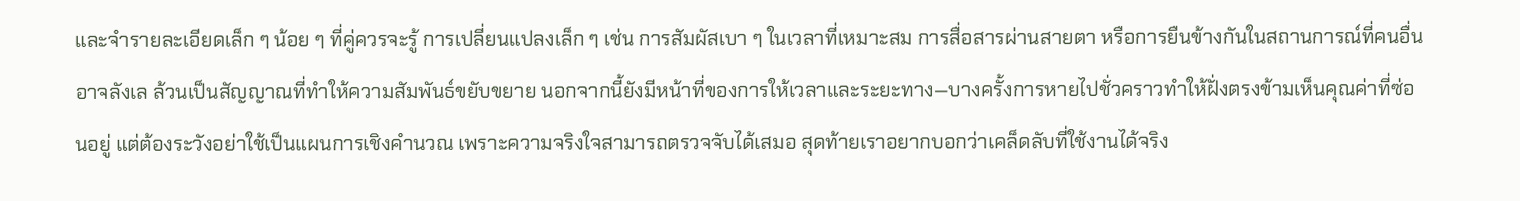และจำรายละเอียดเล็ก ๆ น้อย ๆ ที่คู่ควรจะรู้ การเปลี่ยนแปลงเล็ก ๆ เช่น การสัมผัสเบา ๆ ในเวลาที่เหมาะสม การสื่อสารผ่านสายตา หรือการยืนข้างกันในสถานการณ์ที่คนอื่นอาจลังเล ล้วนเป็นสัญญาณที่ทำให้ความสัมพันธ์ขยับขยาย นอกจากนี้ยังมีหน้าที่ของการให้เวลาและระยะทาง—บางครั้งการหายไปชั่วคราวทำให้ฝั่งตรงข้ามเห็นคุณค่าที่ซ่อนอยู่ แต่ต้องระวังอย่าใช้เป็นแผนการเชิงคำนวณ เพราะความจริงใจสามารถตรวจจับได้เสมอ สุดท้ายเราอยากบอกว่าเคล็ดลับที่ใช้งานได้จริง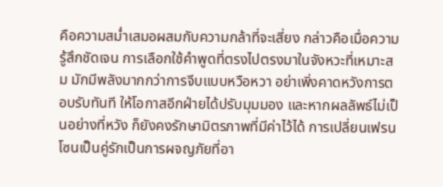คือความสม่ำเสมอผสมกับความกล้าที่จะเสี่ยง กล่าวคือเมื่อความรู้สึกชัดเจน การเลือกใช้คำพูดที่ตรงไปตรงมาในจังหวะที่เหมาะสม มักมีพลังมากกว่าการจีบแบบหวือหวา อย่าเพิ่งคาดหวังการตอบรับทันที ให้โอกาสอีกฝ่ายได้ปรับมุมมอง และหากผลลัพธ์ไม่เป็นอย่างที่หวัง ก็ยังคงรักษามิตรภาพที่มีค่าไว้ได้ การเปลี่ยนเฟรนโซนเป็นคู่รักเป็นการผจญภัยที่อา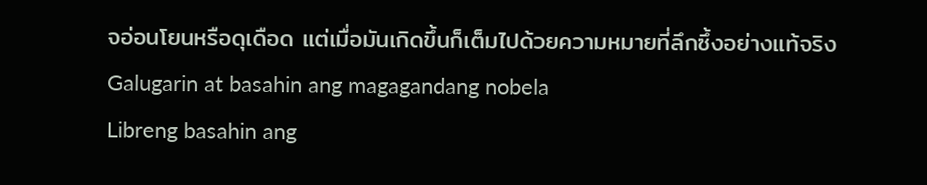จอ่อนโยนหรือดุเดือด แต่เมื่อมันเกิดขึ้นก็เต็มไปด้วยความหมายที่ลึกซึ้งอย่างแท้จริง
Galugarin at basahin ang magagandang nobela
Libreng basahin ang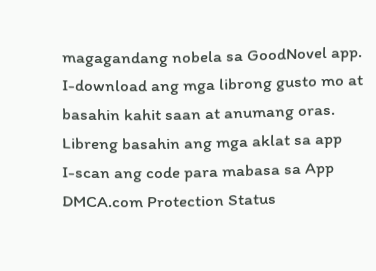magagandang nobela sa GoodNovel app. I-download ang mga librong gusto mo at basahin kahit saan at anumang oras.
Libreng basahin ang mga aklat sa app
I-scan ang code para mabasa sa App
DMCA.com Protection Status